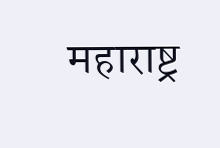महाराष्ट्र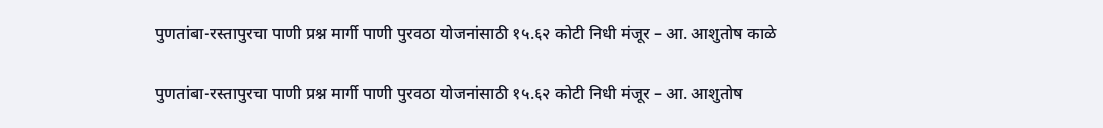पुणतांबा-रस्तापुरचा पाणी प्रश्न मार्गी पाणी पुरवठा योजनांसाठी १५.६२ कोटी निधी मंजूर – आ. आशुतोष काळे

पुणतांबा-रस्तापुरचा पाणी प्रश्न मार्गी पाणी पुरवठा योजनांसाठी १५.६२ कोटी निधी मंजूर – आ. आशुतोष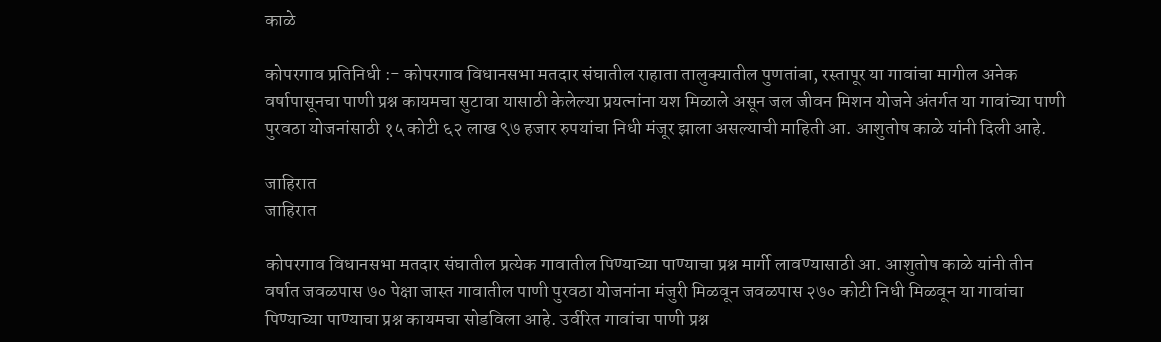काळे

कोपरगाव प्रतिनिधी :- कोपरगाव विधानसभा मतदार संघातील राहाता तालुक्यातील पुणतांबा, रस्तापूर या गावांचा मागील अनेक वर्षापासूनचा पाणी प्रश्न कायमचा सुटावा यासाठी केलेल्या प्रयत्नांना यश मिळाले असून जल जीवन मिशन योजने अंतर्गत या गावांच्या पाणी पुरवठा योजनांसाठी १५ कोटी ६२ लाख ९७ हजार रुपयांचा निधी मंजूर झाला असल्याची माहिती आ. आशुतोष काळे यांनी दिली आहे.

जाहिरात
जाहिरात

कोपरगाव विधानसभा मतदार संघातील प्रत्येक गावातील पिण्याच्या पाण्याचा प्रश्न मार्गी लावण्यासाठी आ. आशुतोष काळे यांनी तीन वर्षात जवळपास ७० पेक्षा जास्त गावातील पाणी पुरवठा योजनांना मंजुरी मिळवून जवळपास २७० कोटी निधी मिळवून या गावांचा पिण्याच्या पाण्याचा प्रश्न कायमचा सोडविला आहे. उर्वरित गावांचा पाणी प्रश्न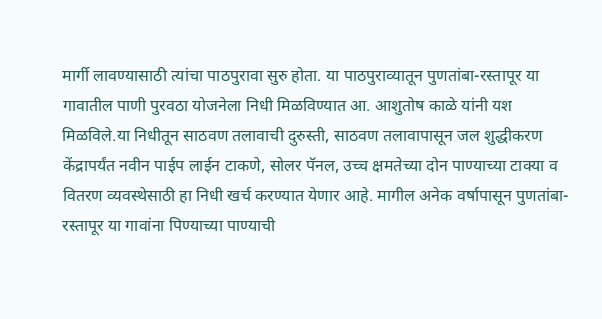मार्गी लावण्यासाठी त्यांचा पाठपुरावा सुरु होता. या पाठपुराव्यातून पुणतांबा-रस्तापूर या गावातील पाणी पुरवठा योजनेला निधी मिळविण्यात आ. आशुतोष काळे यांनी यश मिळविले.या निधीतून साठवण तलावाची दुरुस्ती, साठवण तलावापासून जल शुद्धीकरण केंद्रापर्यंत नवीन पाईप लाईन टाकणे, सोलर पॅनल, उच्च क्षमतेच्या दोन पाण्याच्या टाक्या व वितरण व्यवस्थेसाठी हा निधी खर्च करण्यात येणार आहे. मागील अनेक वर्षापासून पुणतांबा-रस्तापूर या गावांना पिण्याच्या पाण्याची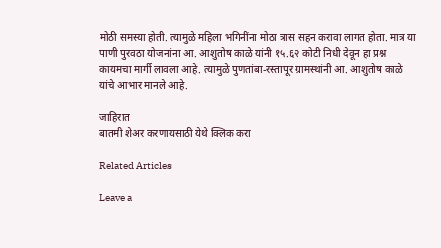मोठी समस्या होती. त्यामुळे महिला भगिनींना मोठा त्रास सहन करावा लागत होता. मात्र या पाणी पुरवठा योजनांना आ. आशुतोष काळे यांनी १५.६२ कोटी निधी देवून हा प्रश्न कायमचा मार्गी लावला आहे. त्यामुळे पुणतांबा-रस्तापूर ग्रामस्थांनी आ. आशुतोष काळे यांचे आभार मानले आहे.

जाहिरात
बातमी शेअर करणायसाठी येथे क्लिक करा

Related Articles

Leave a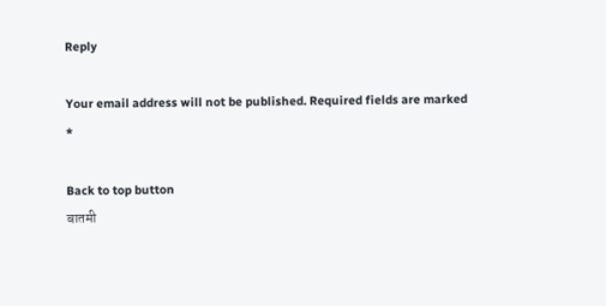Reply

Your email address will not be published. Required fields are marked *

Back to top button
बातमी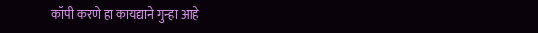कॉपी करणे हा कायद्याने गुन्हा आहे